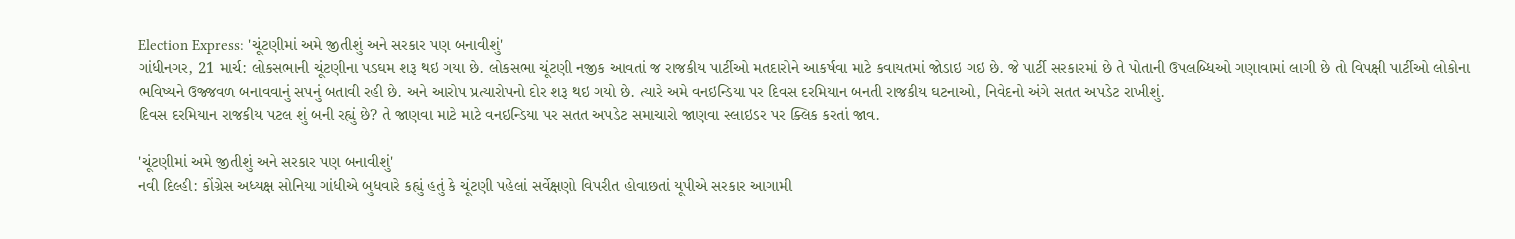Election Express: 'ચૂંટણીમાં અમે જીતીશું અને સરકાર પણ બનાવીશું'
ગાંધીનગર, 21 માર્ચ: લોકસભાની ચૂંટણીના પડઘમ શરૂ થઇ ગયા છે. લોકસભા ચૂંટણી નજીક આવતાં જ રાજકીય પાર્ટીઓ મતદારોને આકર્ષવા માટે કવાયતમાં જોડાઇ ગઇ છે. જે પાર્ટી સરકારમાં છે તે પોતાની ઉપલબ્ધિઓ ગણાવામાં લાગી છે તો વિપક્ષી પાર્ટીઓ લોકોના ભવિષ્યને ઉજ્જવળ બનાવવાનું સપનું બતાવી રહી છે. અને આરોપ પ્રત્યારોપનો દોર શરૂ થઇ ગયો છે. ત્યારે અમે વનઇન્ડિયા પર દિવસ દરમિયાન બનતી રાજકીય ઘટનાઓ, નિવેદનો અંગે સતત અપડેટ રાખીશું.
દિવસ દરમિયાન રાજકીય પટલ શું બની રહ્યું છે? તે જાણવા માટે માટે વનઇન્ડિયા પર સતત અપડેટ સમાચારો જાણવા સ્લાઇડર પર ક્લિક કરતાં જાવ.

'ચૂંટણીમાં અમે જીતીશું અને સરકાર પણ બનાવીશું'
નવી દિલ્હી: કોંગ્રેસ અધ્યક્ષ સોનિયા ગાંધીએ બુધવારે કહ્યું હતું કે ચૂંટણી પહેલાં સર્વેક્ષણો વિપરીત હોવાછતાં યૂપીએ સરકાર આગામી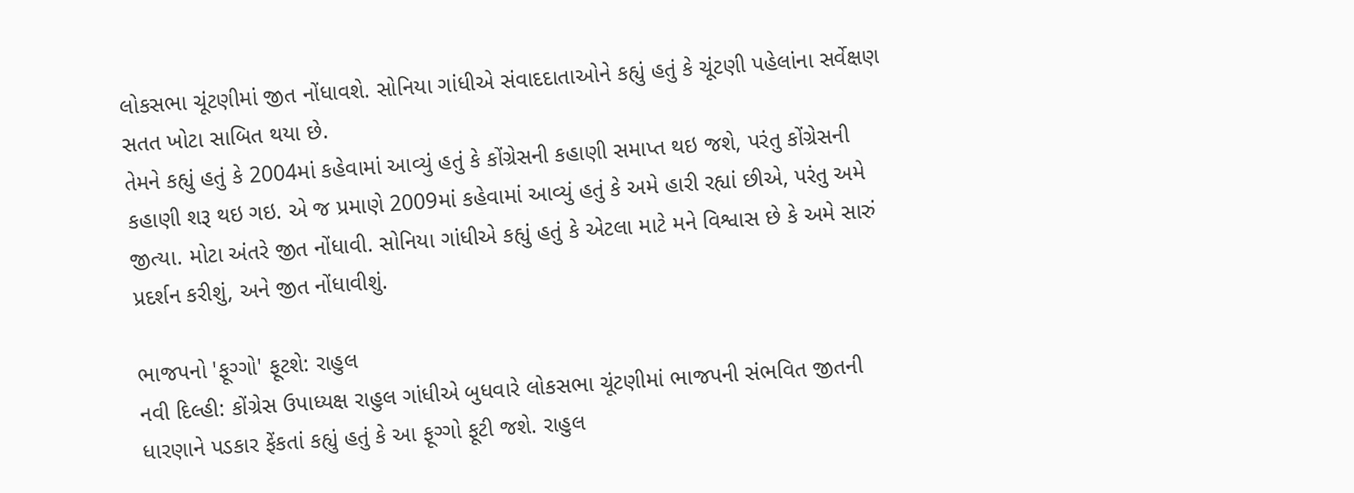લોકસભા ચૂંટણીમાં જીત નોંધાવશે. સોનિયા ગાંધીએ સંવાદદાતાઓને કહ્યું હતું કે ચૂંટણી પહેલાંના સર્વેક્ષણ સતત ખોટા સાબિત થયા છે.
તેમને કહ્યું હતું કે 2004માં કહેવામાં આવ્યું હતું કે કોંગ્રેસની કહાણી સમાપ્ત થઇ જશે, પરંતુ કોંગ્રેસની કહાણી શરૂ થઇ ગઇ. એ જ પ્રમાણે 2009માં કહેવામાં આવ્યું હતું કે અમે હારી રહ્યાં છીએ, પરંતુ અમે જીત્યા. મોટા અંતરે જીત નોંધાવી. સોનિયા ગાંધીએ કહ્યું હતું કે એટલા માટે મને વિશ્વાસ છે કે અમે સારું પ્રદર્શન કરીશું, અને જીત નોંધાવીશું.

ભાજપનો 'ફૂગ્ગો' ફૂટશે: રાહુલ
નવી દિલ્હી: કોંગ્રેસ ઉપાધ્યક્ષ રાહુલ ગાંધીએ બુધવારે લોકસભા ચૂંટણીમાં ભાજપની સંભવિત જીતની ધારણાને પડકાર ફેંકતાં કહ્યું હતું કે આ ફૂગ્ગો ફૂટી જશે. રાહુલ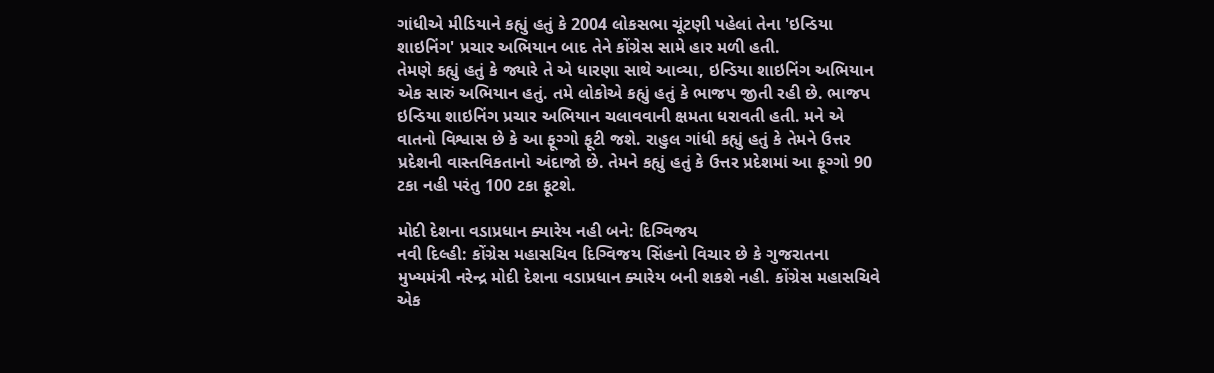ગાંધીએ મીડિયાને કહ્યું હતું કે 2004 લોકસભા ચૂંટણી પહેલાં તેના 'ઇન્ડિયા શાઇનિંગ' પ્રચાર અભિયાન બાદ તેને કોંગ્રેસ સામે હાર મળી હતી.
તેમણે કહ્યું હતું કે જ્યારે તે એ ધારણા સાથે આવ્યા, ઇન્ડિયા શાઇનિંગ અભિયાન એક સારું અભિયાન હતું. તમે લોકોએ કહ્યું હતું કે ભાજપ જીતી રહી છે. ભાજપ ઇન્ડિયા શાઇનિંગ પ્રચાર અભિયાન ચલાવવાની ક્ષમતા ધરાવતી હતી. મને એ વાતનો વિશ્વાસ છે કે આ ફૂગ્ગો ફૂટી જશે. રાહુલ ગાંધી કહ્યું હતું કે તેમને ઉત્તર પ્રદેશની વાસ્તવિકતાનો અંદાજો છે. તેમને કહ્યું હતું કે ઉત્તર પ્રદેશમાં આ ફૂગ્ગો 90 ટકા નહી પરંતુ 100 ટકા ફૂટશે.

મોદી દેશના વડાપ્રધાન ક્યારેય નહી બને: દિગ્વિજય
નવી દિલ્હી: કોંગ્રેસ મહાસચિવ દિગ્વિજય સિંહનો વિચાર છે કે ગુજરાતના મુખ્યમંત્રી નરેન્દ્ર મોદી દેશના વડાપ્રધાન ક્યારેય બની શકશે નહી. કોંગ્રેસ મહાસચિવે એક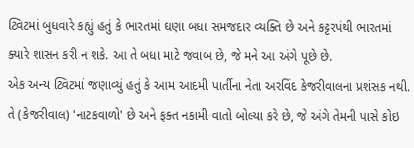ટ્વિટમાં બુધવારે કહ્યું હતું કે ભારતમાં ઘણા બધા સમજદાર વ્યક્તિ છે અને કટ્ટરપંથી ભારતમાં ક્યારે શાસન કરી ન શકે. આ તે બધા માટે જવાબ છે, જે મને આ અંગે પૂછે છે.
એક અન્ય ટ્વિટમાં જણાવ્યું હતું કે આમ આદમી પાર્તીના નેતા અરવિંદ કેજરીવાલના પ્રશંસક નથી. તે (કેજરીવાલ) 'નાટકવાળો' છે અને ફક્ત નકામી વાતો બોલ્યા કરે છે, જે અંગે તેમની પાસે કોઇ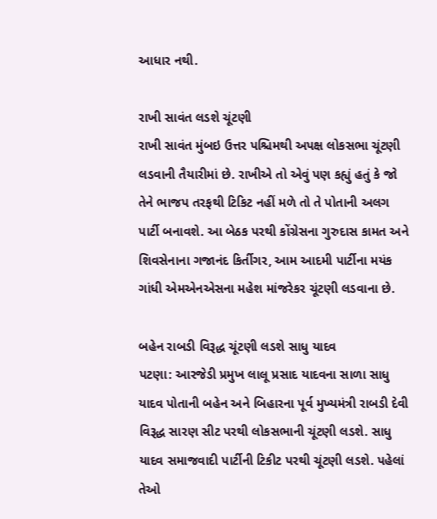આધાર નથી.

રાખી સાવંત લડશે ચૂંટણી
રાખી સાવંત મુંબઇ ઉત્તર પશ્ચિમથી અપક્ષ લોકસભા ચૂંટણી લડવાની તૈયારીમાં છે. રાખીએ તો એવું પણ કહ્યું હતું કે જો તેને ભાજપ તરફથી ટિકિટ નહીં મળે તો તે પોતાની અલગ પાર્ટી બનાવશે. આ બેઠક પરથી કોંગ્રેસના ગુરુદાસ કામત અને શિવસેનાના ગજાનંદ કિર્તીગર, આમ આદમી પાર્ટીના મયંક ગાંધી એમએનએસના મહેશ માંજરેકર ચૂંટણી લડવાના છે.

બહેન રાબડી વિરૂદ્ધ ચૂંટણી લડશે સાધુ યાદવ
પટણા: આરજેડી પ્રમુખ લાલૂ પ્રસાદ યાદવના સાળા સાધુ યાદવ પોતાની બહેન અને બિહારના પૂર્વ મુખ્યમંત્રી રાબડી દેવી વિરૂદ્ધ સારણ સીટ પરથી લોકસભાની ચૂંટણી લડશે. સાધુ યાદવ સમાજવાદી પાર્ટીની ટિકીટ પરથી ચૂંટણી લડશે. પહેલાં તેઓ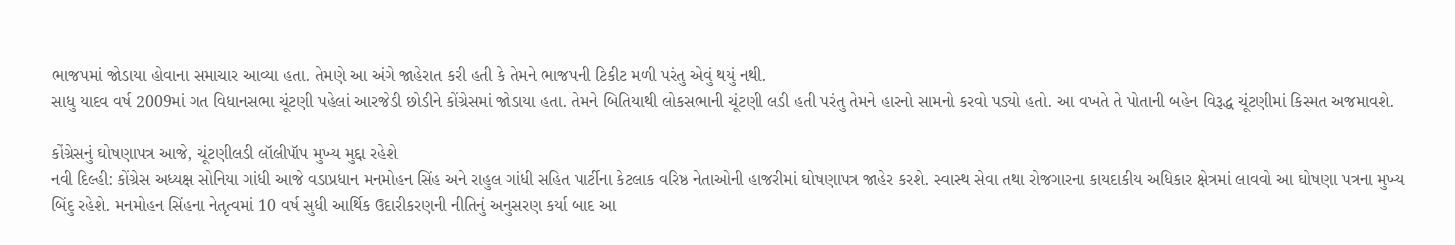ભાજપમાં જોડાયા હોવાના સમાચાર આવ્યા હતા. તેમણે આ અંગે જાહેરાત કરી હતી કે તેમને ભાજપની ટિકીટ મળી પરંતુ એવું થયું નથી.
સાધુ યાદવ વર્ષ 2009માં ગત વિધાનસભા ચૂંટણી પહેલાં આરજેડી છોડીને કોંગ્રેસમાં જોડાયા હતા. તેમને બિતિયાથી લોકસભાની ચૂંટણી લડી હતી પરંતુ તેમને હારનો સામનો કરવો પડ્યો હતો. આ વખતે તે પોતાની બહેન વિરૂદ્ધ ચૂંટણીમાં કિસ્મત અજમાવશે.

કોંગ્રેસનું ઘોષણાપત્ર આજે, ચૂંટણીલડી લૉલીપૉપ મુખ્ય મુદ્દા રહેશે
નવી દિલ્હી: કોંગ્રેસ અધ્યક્ષ સોનિયા ગાંધી આજે વડાપ્રધાન મનમોહન સિંહ અને રાહુલ ગાંધી સહિત પાર્ટીના કેટલાક વરિષ્ઠ નેતાઓની હાજરીમાં ઘોષણાપત્ર જાહેર કરશે. સ્વાસ્થ સેવા તથા રોજગારના કાયદાકીય અધિકાર ક્ષેત્રમાં લાવવો આ ઘોષણા પત્રના મુખ્ય બિંદુ રહેશે. મનમોહન સિંહના નેતૃત્વમાં 10 વર્ષ સુધી આર્થિક ઉદારીકરણની નીતિનું અનુસરણ કર્યા બાદ આ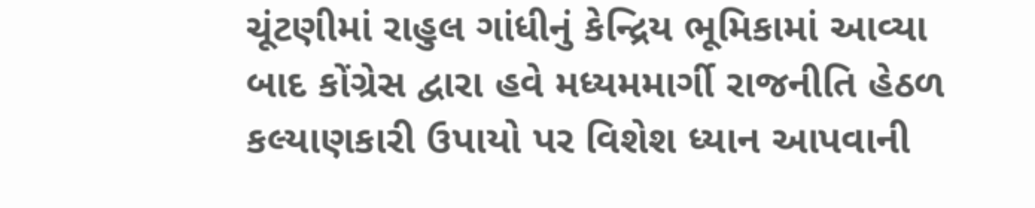ચૂંટણીમાં રાહુલ ગાંધીનું કેન્દ્રિય ભૂમિકામાં આવ્યા બાદ કોંગ્રેસ દ્વારા હવે મધ્યમમાર્ગી રાજનીતિ હેઠળ કલ્યાણકારી ઉપાયો પર વિશેશ ધ્યાન આપવાની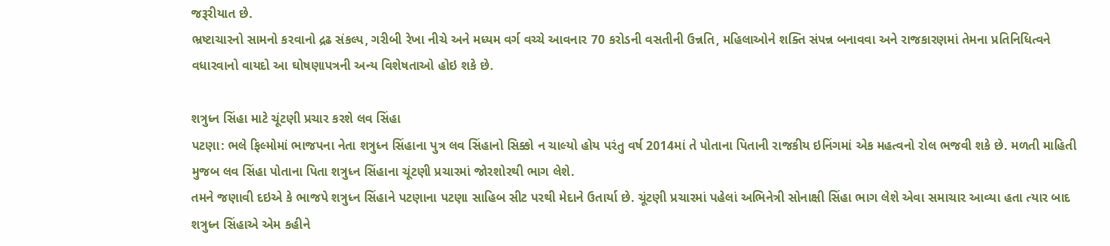જરૂરીયાત છે.
ભ્રષ્ટાચારનો સામનો કરવાનો દ્રઢ સંકલ્પ, ગરીબી રેખા નીચે અને મધ્યમ વર્ગ વચ્ચે આવનાર 70 કરોડની વસતીની ઉન્નતિ, મહિલાઓને શક્તિ સંપન્ન બનાવવા અને રાજકારણમાં તેમના પ્રતિનિધિત્વને વધારવાનો વાયદો આ ઘોષણાપત્રની અન્ય વિશેષતાઓ હોઇ શકે છે.

શત્રુધ્ન સિંહા માટે ચૂંટણી પ્રચાર કરશે લવ સિંહા
પટણા: ભલે ફિલ્મોમાં ભાજપના નેતા શત્રુધ્ન સિંહાના પુત્ર લવ સિંહાનો સિક્કો ન ચાલ્યો હોય પરંતુ વર્ષ 2014માં તે પોતાના પિતાની રાજકીય ઇનિંગમાં એક મહત્વનો રોલ ભજવી શકે છે. મળતી માહિતી મુજબ લવ સિંહા પોતાના પિતા શત્રુધ્ન સિંહાના ચૂંટણી પ્રચારમાં જોરશોરથી ભાગ લેશે.
તમને જણાવી દઇએ કે ભાજપે શત્રુધ્ન સિંહાને પટણાના પટણા સાહિબ સીટ પરથી મેદાને ઉતાર્યા છે. ચૂંટણી પ્રચારમાં પહેલાં અભિનેત્રી સોનાક્ષી સિંહા ભાગ લેશે એવા સમાચાર આવ્યા હતા ત્યાર બાદ શત્રુધ્ન સિંહાએ એમ કહીને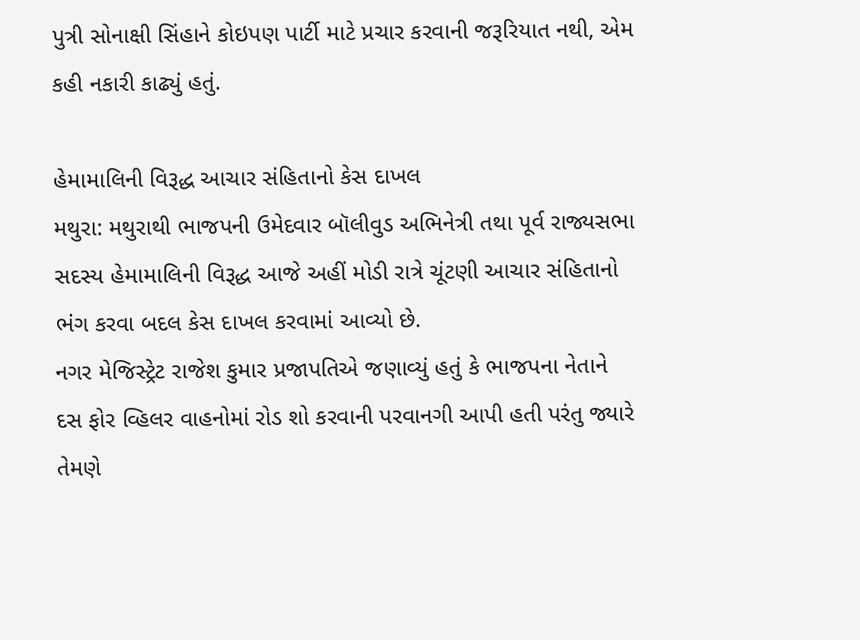પુત્રી સોનાક્ષી સિંહાને કોઇપણ પાર્ટી માટે પ્રચાર કરવાની જરૂરિયાત નથી, એમ કહી નકારી કાઢ્યું હતું.

હેમામાલિની વિરૂદ્ધ આચાર સંહિતાનો કેસ દાખલ
મથુરા: મથુરાથી ભાજપની ઉમેદવાર બૉલીવુડ અભિનેત્રી તથા પૂર્વ રાજ્યસભા સદસ્ય હેમામાલિની વિરૂદ્ધ આજે અહીં મોડી રાત્રે ચૂંટણી આચાર સંહિતાનો ભંગ કરવા બદલ કેસ દાખલ કરવામાં આવ્યો છે.
નગર મેજિસ્ટ્રેટ રાજેશ કુમાર પ્રજાપતિએ જણાવ્યું હતું કે ભાજપના નેતાને દસ ફોર વ્હિલર વાહનોમાં રોડ શો કરવાની પરવાનગી આપી હતી પરંતુ જ્યારે તેમણે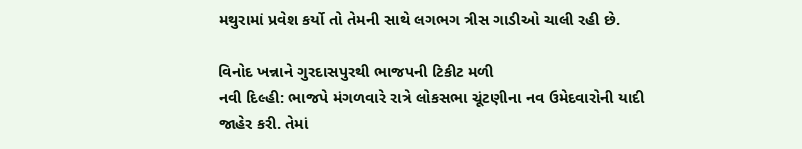મથુરામાં પ્રવેશ કર્યો તો તેમની સાથે લગભગ ત્રીસ ગાડીઓ ચાલી રહી છે.

વિનોદ ખન્નાને ગુરદાસપુરથી ભાજપની ટિકીટ મળી
નવી દિલ્હી: ભાજપે મંગળવારે રાત્રે લોકસભા ચૂંટણીના નવ ઉમેદવારોની યાદી જાહેર કરી. તેમાં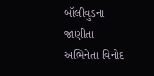બૉલીવુડના જાણીતા અભિનેતા વિનોદ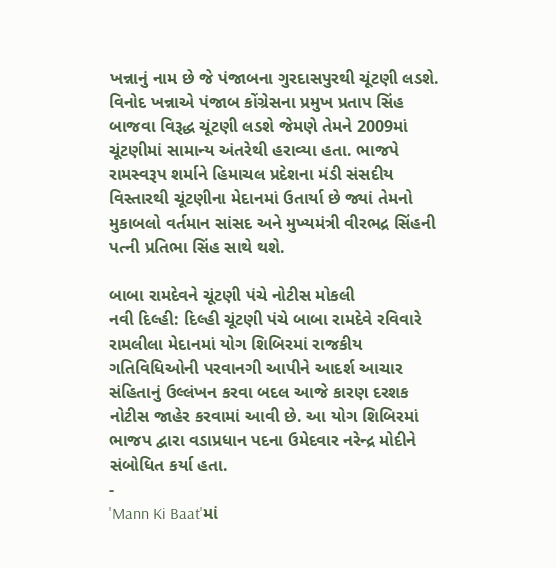ખન્નાનું નામ છે જે પંજાબના ગુરદાસપુરથી ચૂંટણી લડશે.
વિનોદ ખન્નાએ પંજાબ કોંગ્રેસના પ્રમુખ પ્રતાપ સિંહ બાજવા વિરૂદ્ધ ચૂંટણી લડશે જેમણે તેમને 2009માં ચૂંટણીમાં સામાન્ય અંતરેથી હરાવ્યા હતા. ભાજપે રામસ્વરૂપ શર્માને હિમાચલ પ્રદેશના મંડી સંસદીય વિસ્તારથી ચૂંટણીના મેદાનમાં ઉતાર્યા છે જ્યાં તેમનો મુકાબલો વર્તમાન સાંસદ અને મુખ્યમંત્રી વીરભદ્ર સિંહની પત્ની પ્રતિભા સિંહ સાથે થશે.

બાબા રામદેવને ચૂંટણી પંચે નોટીસ મોકલી
નવી દિલ્હી: દિલ્હી ચૂંટણી પંચે બાબા રામદેવે રવિવારે રામલીલા મેદાનમાં યોગ શિબિરમાં રાજકીય ગતિવિધિઓની પરવાનગી આપીને આદર્શ આચાર સંહિતાનું ઉલ્લંખન કરવા બદલ આજે કારણ દરશક નોટીસ જાહેર કરવામાં આવી છે. આ યોગ શિબિરમાં ભાજપ દ્વારા વડાપ્રધાન પદના ઉમેદવાર નરેન્દ્ર મોદીને સંબોધિત કર્યા હતા.
-
'Mann Ki Baat'માં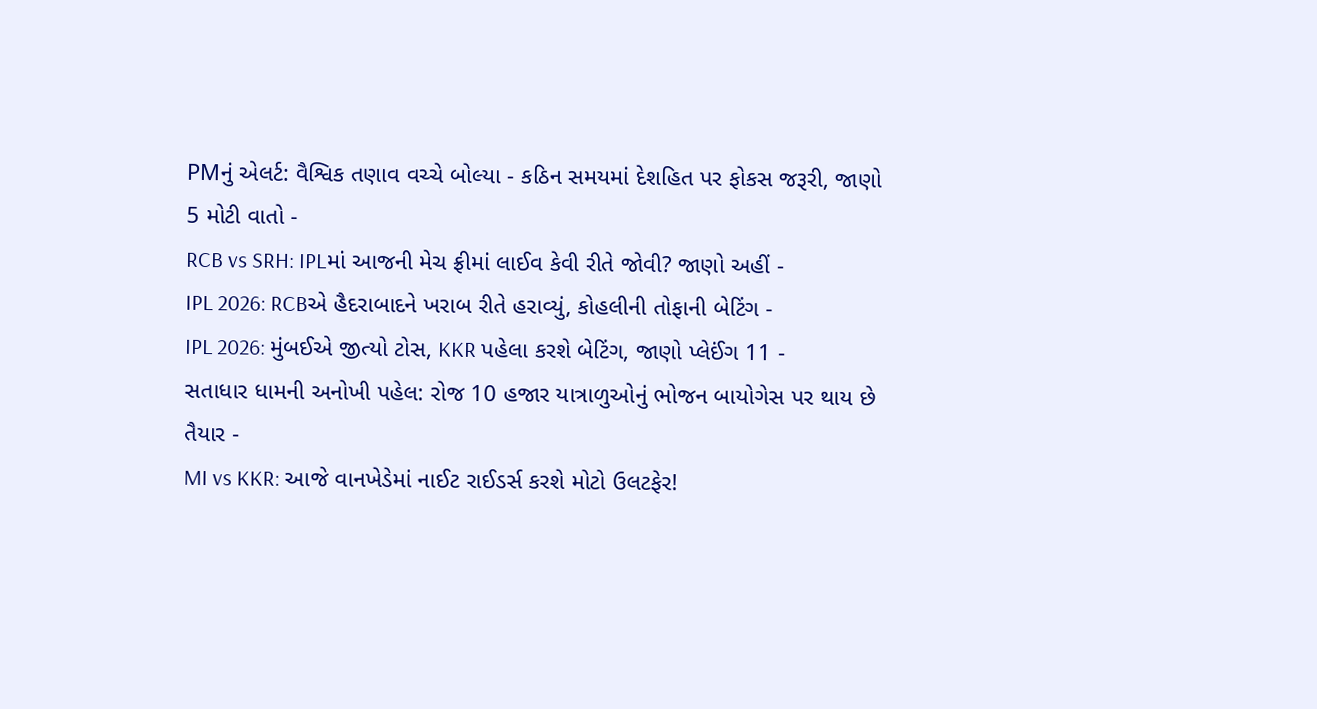PMનું એલર્ટ: વૈશ્વિક તણાવ વચ્ચે બોલ્યા - કઠિન સમયમાં દેશહિત પર ફોકસ જરૂરી, જાણો 5 મોટી વાતો -
RCB vs SRH: IPLમાં આજની મેચ ફ્રીમાં લાઈવ કેવી રીતે જોવી? જાણો અહીં -
IPL 2026: RCBએ હૈદરાબાદને ખરાબ રીતે હરાવ્યું, કોહલીની તોફાની બેટિંગ -
IPL 2026: મુંબઈએ જીત્યો ટોસ, KKR પહેલા કરશે બેટિંગ, જાણો પ્લેઈંગ 11 -
સતાધાર ધામની અનોખી પહેલ: રોજ 10 હજાર યાત્રાળુઓનું ભોજન બાયોગેસ પર થાય છે તૈયાર -
MI vs KKR: આજે વાનખેડેમાં નાઈટ રાઈડર્સ કરશે મોટો ઉલટફેર!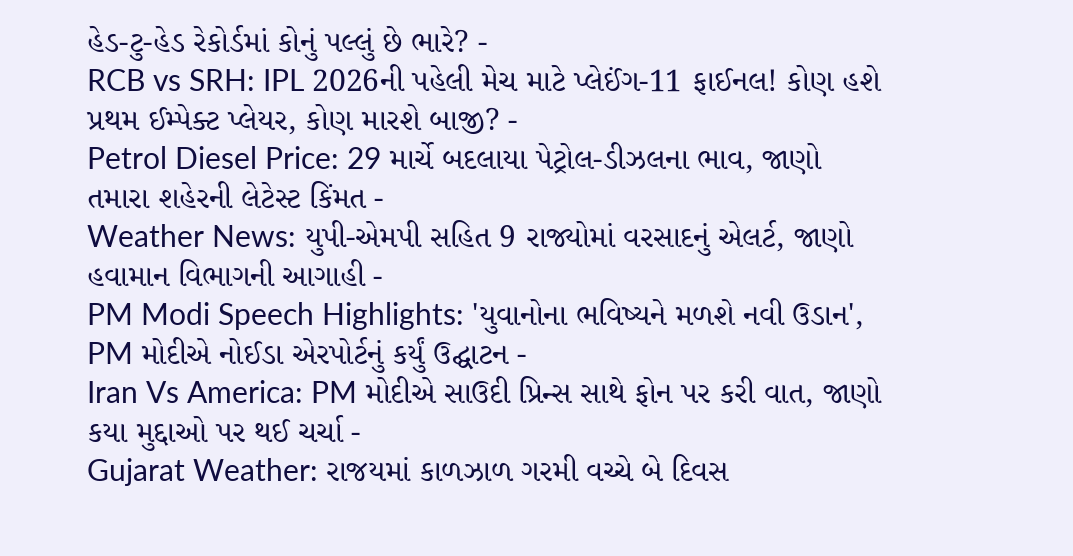હેડ-ટુ-હેડ રેકોર્ડમાં કોનું પલ્લું છે ભારે? -
RCB vs SRH: IPL 2026ની પહેલી મેચ માટે પ્લેઈંગ-11 ફાઈનલ! કોણ હશે પ્રથમ ઈમ્પેક્ટ પ્લેયર, કોણ મારશે બાજી? -
Petrol Diesel Price: 29 માર્ચે બદલાયા પેટ્રોલ-ડીઝલના ભાવ, જાણો તમારા શહેરની લેટેસ્ટ કિંમત -
Weather News: યુપી-એમપી સહિત 9 રાજ્યોમાં વરસાદનું એલર્ટ, જાણો હવામાન વિભાગની આગાહી -
PM Modi Speech Highlights: 'યુવાનોના ભવિષ્યને મળશે નવી ઉડાન', PM મોદીએ નોઈડા એરપોર્ટનું કર્યું ઉદ્ઘાટન -
Iran Vs America: PM મોદીએ સાઉદી પ્રિન્સ સાથે ફોન પર કરી વાત, જાણો કયા મુદ્દાઓ પર થઈ ચર્ચા -
Gujarat Weather: રાજયમાં કાળઝાળ ગરમી વચ્ચે બે દિવસ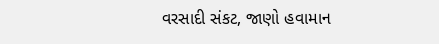વરસાદી સંકટ, જાણો હવામાન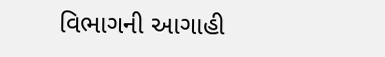વિભાગની આગાહી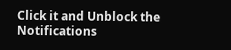Click it and Unblock the Notifications